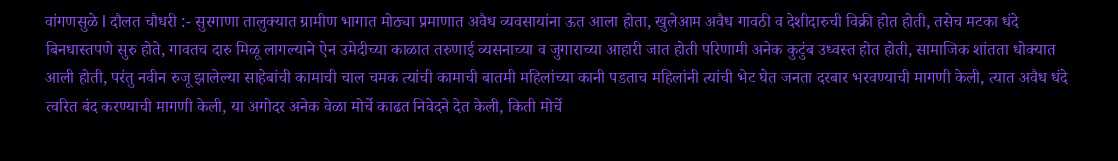वांगणसुळे l दौलत चौधरी :- सुरगाणा तालुक्यात ग्रामीण भागात मोठ्या प्रमाणात अवैध व्यवसायांना ऊत आला होता, खुलेआम अवैध गावठी व देशीदारुची विक्री होत होती, तसेच मटका धंदे बिनधास्तपणे सुरु होते, गावतच दारु मिळू लागल्याने ऐन उमेदीच्या काळात तरुणाई व्यसनाच्या व जुगाराच्या आहारी जात होती परिणामी अनेक कुटुंब उध्वस्त होत होती, सामाजिक शांतता धोक्यात आली होती, परंतु नवीन रुजू झालेल्या साहेबांची कामाची चाल चमक त्यांची कामाची बातमी महिलांच्या कानी पडताच महिलांनी त्यांची भेट घेत जनता दरबार भरवण्याची मागणी केली, त्यात अवैध धंदे त्वरित बंद करण्याची मागणी केली, या अगोदर अनेक वेळा मोर्चे काढत निवेदने देत केली, किती मोर्चे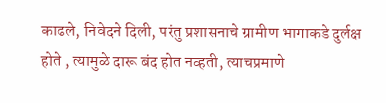काढले, निवेदने दिली, परंतु प्रशासनाचे ग्रामीण भागाकडे दुर्लक्ष होते , त्यामुळे दारू बंद होत नव्हती, त्याचप्रमाणे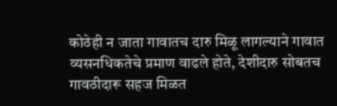कोठेही न जाता गावातच दारु मिळू लागल्याने गावात व्यसनधिकतेचे प्रमाण वाढले होते, देशीदारु सोबतच गावठीदारू सहज मिळत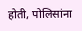होती, पोलिसांना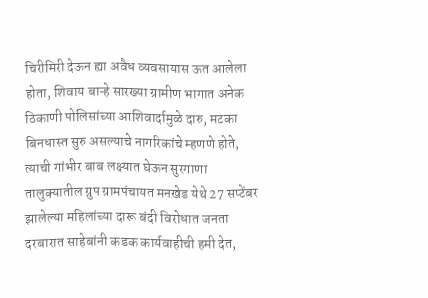चिरीमिरी देऊन ह्या अवैध व्यवसायास ऊत आलेला होता, शिवाय बाऱ्हे सारख्या ग्रामीण भागात अनेक ठिकाणी पोलिसांच्या आशिवार्दामुळे दारु, मटका बिनधास्त सुरु असल्याचे नागरिकांचे म्हणणे होते, त्याची गांभीर बाब लक्ष्यात घेऊन सुरगाणा तालुक्यातील ग्रुप ग्रामपंचायत मनखेड येथे 27 सप्टेंबर झालेल्या महिलांच्या दारू बंदी विरोधात जनता दरबारात साहेबांनी कडक कार्यवाहीची हमी देत,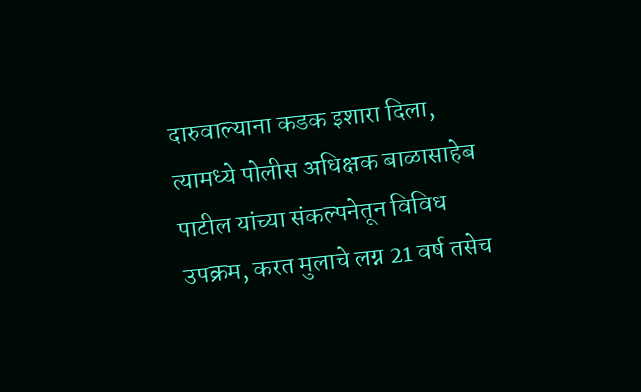दारुवाल्याना कडक इशारा दिला, त्यामध्ये पोलीस अधिक्षक बाळासाहेब पाटील यांच्या संकल्पनेतून विविध उपक्रम, करत मुलाचे लग्न 21 वर्ष तसेच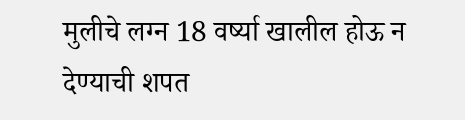मुलीचे लग्न 18 वर्ष्या खालील होऊ न देण्याची शपत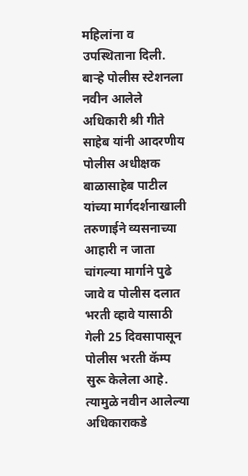महिलांना व उपस्थिताना दिली.
बाऱ्हे पोलीस स्टेशनला नवीन आलेले अधिकारी श्री गीते साहेब यांनी आदरणीय पोलीस अधीक्षक बाळासाहेब पाटील यांच्या मार्गदर्शनाखाली तरुणाईने व्यसनाच्या आहारी न जाता चांगल्या मार्गाने पुढे जावे व पोलीस दलात भरती व्हावे यासाठी गेली 25 दिवसापासून पोलीस भरती कॅम्प सुरू केलेला आहे. त्यामुळे नवीन आलेल्या अधिकाराकडे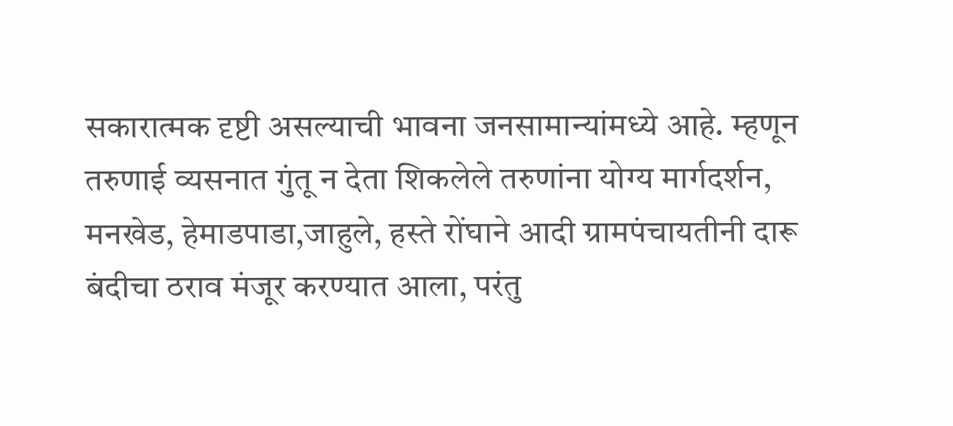सकारात्मक दृष्टी असल्याची भावना जनसामान्यांमध्ये आहे. म्हणून
तरुणाई व्यसनात गुंतू न देता शिकलेले तरुणांना योग्य मार्गदर्शन, मनखेड, हेमाडपाडा,जाहुले, हस्ते रोंघाने आदी ग्रामपंचायतीनी दारू बंदीचा ठराव मंजूर करण्यात आला, परंतु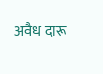अवैध दारू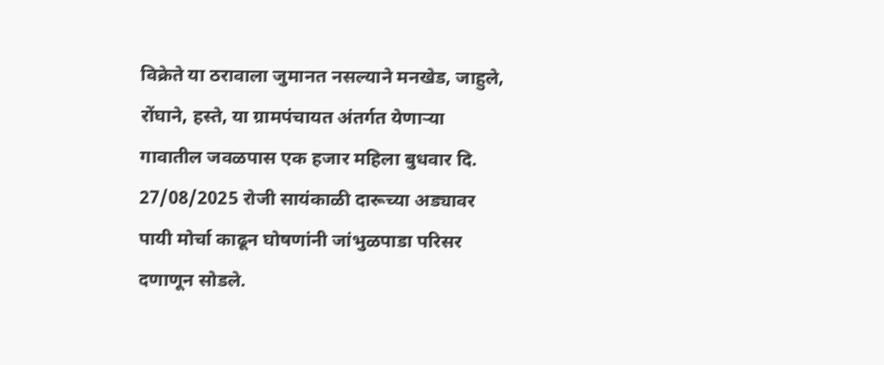विक्रेते या ठरावाला जुमानत नसल्याने मनखेड, जाहुले, रोंघाने, हस्ते, या ग्रामपंचायत अंतर्गत येणाऱ्या गावातील जवळपास एक हजार महिला बुधवार दि. 27/08/2025 रोजी सायंकाळी दारूच्या अड्यावर पायी मोर्चा काढून घोषणांनी जांभुळपाडा परिसर दणाणून सोडले.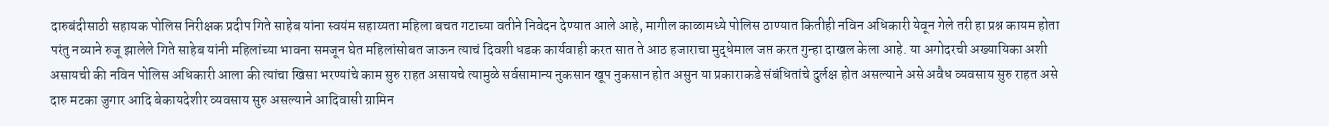दारुबंदीसाठी सहायक पोलिस निरीक्षक प्रदीप गिते साहेब यांना स्वयंम सहाय्यता महिला बचत गटाच्या वतीने निवेदन देण्यात आले आहे, मागील काळामध्ये पोलिस ठाण्यात कितीही नविन अधिकारी येवून गेले तरी हा प्रश्न कायम होता परंतु नव्याने रुजू झालेले गिते साहेब यांनी महिलांच्या भावना समजून घेत महिलांसोबत जाऊन त्याचं दिवशी धडक कार्यवाही करत सात ते आठ हजाराचा मुद्धेमाल जप्त करत गुन्हा दाखल केला आहे. या अगोदरची अख्यायिका अशी असायची की नविन पोलिस अधिकारी आला की त्यांचा खिसा भरण्यांचे काम सुरु राहत असायचे त्यामुळे सर्वसामान्य नुकसान खूप नुकसान होत असुन या प्रकाराकडे संबंधितांचे दुर्लक्ष होत असल्याने असे अवैध व्यवसाय सुरु राहत असे दारु मटका जुगार आदि बेकायदेशीर व्यवसाय सुरु असल्याने आदिवासी ग्रामिन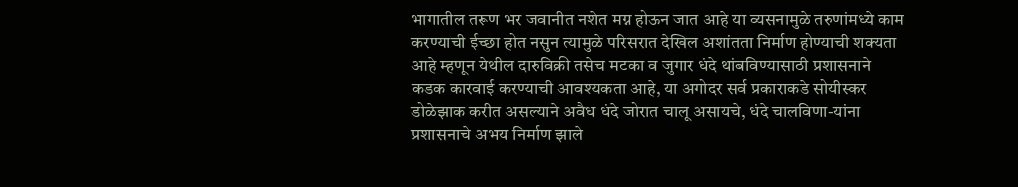भागातील तरूण भर जवानीत नशेत मग्न होऊन जात आहे या व्यसनामुळे तरुणांमध्ये काम करण्याची ईच्छा होत नसुन त्यामुळे परिसरात देखिल अशांतता निर्माण होण्याची शक्यता आहे म्हणून येथील दारुविक्री तसेच मटका व जुगार धंदे थांबविण्यासाठी प्रशासनाने कडक कारवाई करण्याची आवश्यकता आहे, या अगोदर सर्व प्रकाराकडे सोयीस्कर डोळेझाक करीत असल्याने अवैध धंदे जोरात चालू असायचे, धंदे चालविणा-यांना प्रशासनाचे अभय निर्माण झाले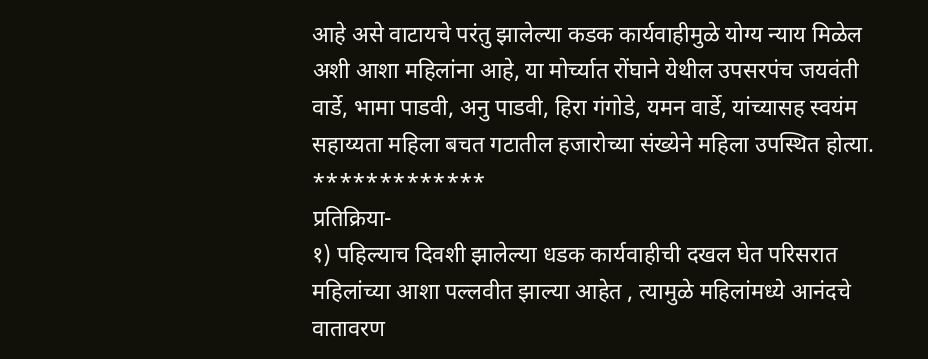आहे असे वाटायचे परंतु झालेल्या कडक कार्यवाहीमुळे योग्य न्याय मिळेल अशी आशा महिलांना आहे, या मोर्च्यात रोंघाने येथील उपसरपंच जयवंती वार्डे, भामा पाडवी, अनु पाडवी, हिरा गंगोडे, यमन वार्डे, यांच्यासह स्वयंम सहाय्यता महिला बचत गटातील हजारोच्या संख्येने महिला उपस्थित होत्या.
*************
प्रतिक्रिया-
१) पहिल्याच दिवशी झालेल्या धडक कार्यवाहीची दखल घेत परिसरात महिलांच्या आशा पल्लवीत झाल्या आहेत , त्यामुळे महिलांमध्ये आनंदचे वातावरण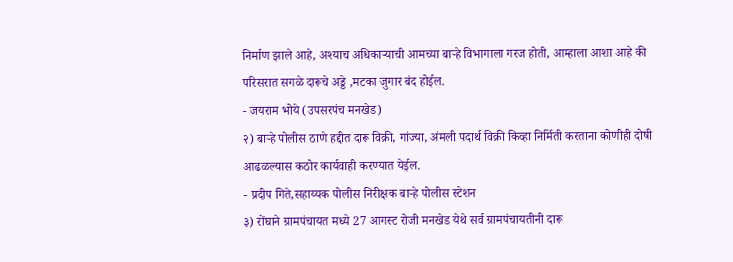निर्माण झाले आहे, अश्याच अधिकाऱ्याची आमच्या बाऱ्हे विभागाला गरज होती, आम्हाला आशा आहे की परिसरात सगळे दारूचे अड्डे ,मटका जुगार बंद होईल.
- जयराम भोये (उपसरपंच मनखेड)
२) बाऱ्हे पोलीस ठाणे हद्दीत दारू विक्री, गांज्या, अंमली पदार्थ विक्री किव्हा निर्मिती करताना कोणीही दोषी आढळल्यास कठोर कार्यवाही करण्यात येईल.
- प्रदीप गिते,सहाय्यक पोलीस निरीक्षक बाऱ्हे पोलीस स्टेशन
३) रोंघाने ग्रामपंचायत मध्ये 27 आगस्ट रोजी मनखेड येथे सर्व ग्रामपंचायतीनी दारू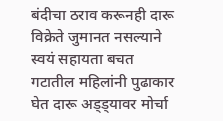बंदीचा ठराव करूनही दारू विक्रेते जुमानत नसल्याने स्वयं सहायता बचत गटातील महिलांनी पुढाकार घेत दारू अड्ड्यावर मोर्चा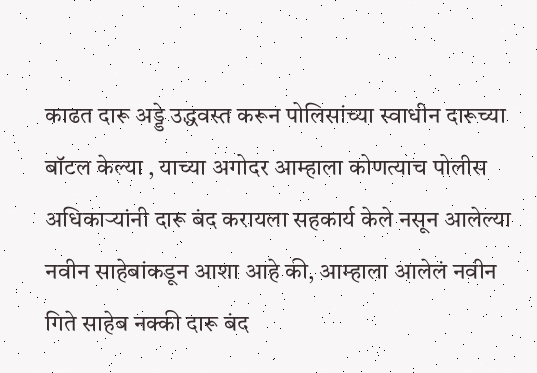काढत दारू अड्डे उद्धवस्त करून पोलिसांच्या स्वाधीन दारूच्या बॉटल केल्या , याच्या अगोदर आम्हाला कोणत्याच पोलीस अधिकाऱ्यांनी दारू बंद करायला सहकार्य केले नसून आलेल्या नवीन साहेबांकडून आशा आहे की, आम्हाला आलेलं नवीन गिते साहेब नक्की दारू बंद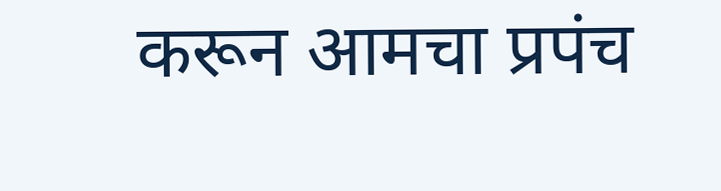करून आमचा प्रपंच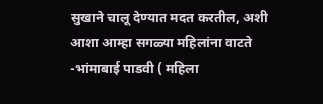सुखाने चालू देण्यात मदत करतील, अशी आशा आम्हा सगळ्या महिलांना वाटते
-भांमाबाई पाडवी ( महिला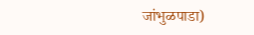जांभुळपाडा)